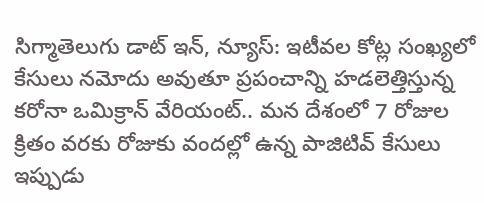సిగ్మాతెలుగు డాట్ ఇన్, న్యూస్: ఇటీవల కోట్ల సంఖ్యలో కేసులు నమోదు అవుతూ ప్రపంచాన్ని హడలెత్తిస్తున్న కరోనా ఒమిక్రాన్ వేరియంట్.. మన దేశంలో 7 రోజుల క్రితం వరకు రోజుకు వందల్లో ఉన్న పాజిటివ్ కేసులు ఇప్పుడు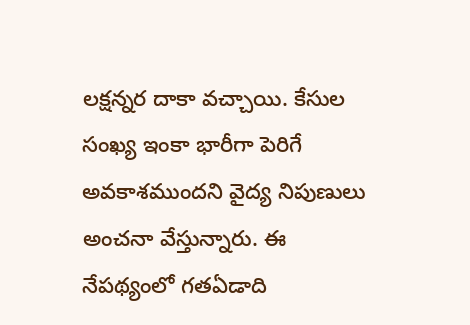లక్షన్నర దాకా వచ్చాయి. కేసుల సంఖ్య ఇంకా భారీగా పెరిగే అవకాశముందని వైద్య నిపుణులు అంచనా వేస్తున్నారు. ఈ నేపథ్యంలో గతఏడాది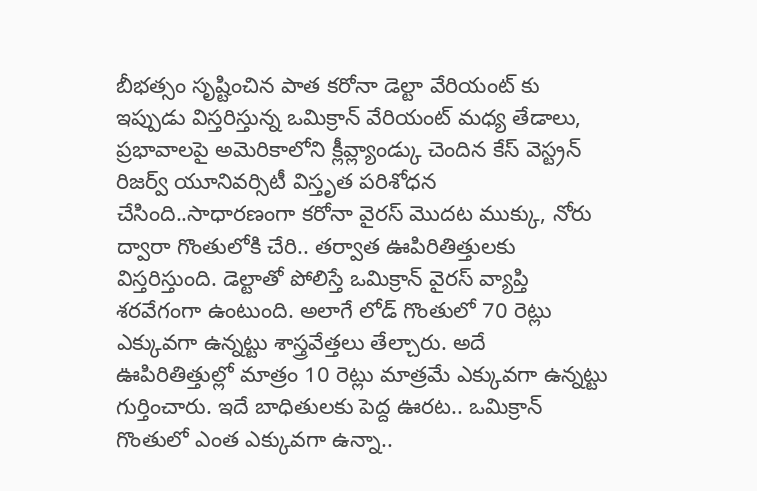బీభత్సం సృష్టించిన పాత కరోనా డెల్టా వేరియంట్ కు ఇప్పుడు విస్తరిస్తున్న ఒమిక్రాన్ వేరియంట్ మధ్య తేడాలు, ప్రభావాలపై అమెరికాలోని క్లీవ్ల్యాండ్కు చెందిన కేస్ వెస్ట్రన్ రిజర్వ్ యూనివర్సిటీ విస్తృత పరిశోధన చేసింది..సాధారణంగా కరోనా వైరస్ మొదట ముక్కు, నోరు ద్వారా గొంతులోకి చేరి.. తర్వాత ఊపిరితిత్తులకు విస్తరిస్తుంది. డెల్టాతో పోలిస్తే ఒమిక్రాన్ వైరస్ వ్యాప్తి శరవేగంగా ఉంటుంది. అలాగే లోడ్ గొంతులో 70 రెట్లు ఎక్కువగా ఉన్నట్టు శాస్త్రవేత్తలు తేల్చారు. అదే ఊపిరితిత్తుల్లో మాత్రం 10 రెట్లు మాత్రమే ఎక్కువగా ఉన్నట్టు గుర్తించారు. ఇదే బాధితులకు పెద్ద ఊరట.. ఒమిక్రాన్ గొంతులో ఎంత ఎక్కువగా ఉన్నా..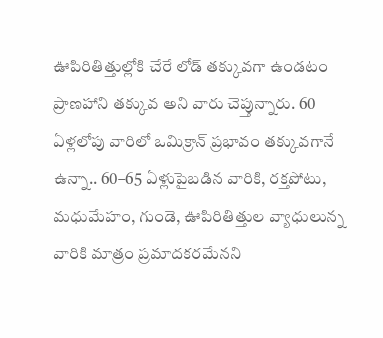ఊపిరితిత్తుల్లోకి చేరే లోడ్ తక్కువగా ఉండటం ప్రాణహాని తక్కువ అని వారు చెప్తున్నారు. 60 ఏళ్లలోపు వారిలో ఒమిక్రాన్ ప్రభావం తక్కువగానే ఉన్నా.. 60–65 ఏళ్లుపైబడిన వారికి, రక్తపోటు, మధుమేహం, గుండె, ఊపిరితిత్తుల వ్యాధులున్న వారికి మాత్రం ప్రమాదకరమేనని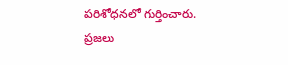పరిశోధనలో గుర్తించారు. ప్రజలు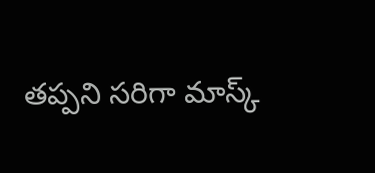తప్పని సరిగా మాస్క్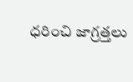ధరించి జాగ్రత్తలు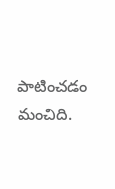పాటించడం మంచిది.